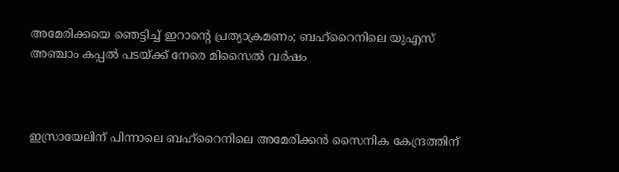അമേരിക്കയെ ഞെട്ടിച്ച് ഇറാന്റെ പ്രത്യാക്രമണം; ബഹ്‌റൈനിലെ യുഎസ് അഞ്ചാം കപ്പൽ പടയ്ക്ക് നേരെ മിസൈൽ വർഷം



ഇസ്രായേലിന് പിന്നാലെ ബഹ്‌റൈനിലെ അമേരിക്കൻ സൈനിക കേന്ദ്രത്തിന്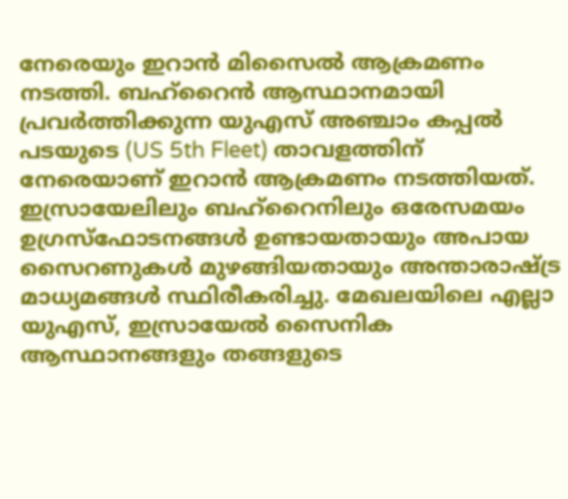നേരെയും ഇറാൻ മിസൈൽ ആക്രമണം നടത്തി. ബഹ്‌റൈൻ ആസ്ഥാനമായി പ്രവർത്തിക്കുന്ന യുഎസ് അഞ്ചാം കപ്പൽ പടയുടെ (US 5th Fleet) താവളത്തിന് നേരെയാണ് ഇറാൻ ആക്രമണം നടത്തിയത്. ഇസ്രായേലിലും ബഹ്‌റൈനിലും ഒരേസമയം ഉഗ്രസ്ഫോടനങ്ങൾ ഉണ്ടായതായും അപായ സൈറണുകൾ മുഴങ്ങിയതായും അന്താരാഷ്ട്ര മാധ്യമങ്ങൾ സ്ഥിരീകരിച്ചു. മേഖലയിലെ എല്ലാ യുഎസ്, ഇസ്രായേൽ സൈനിക ആസ്ഥാനങ്ങളും തങ്ങളുടെ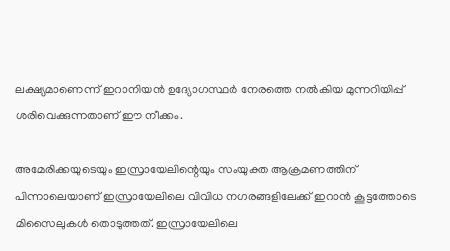ലക്ഷ്യമാണെന്ന് ഇറാനിയൻ ഉദ്യോഗസ്ഥർ നേരത്തെ നൽകിയ മുന്നറിയിപ്പ് ശരിവെക്കുന്നതാണ് ഈ നീക്കം.

അമേരിക്കയുടെയും ഇസ്രായേലിന്റെയും സംയുക്ത ആക്രമണത്തിന് പിന്നാലെയാണ് ഇസ്രായേലിലെ വിവിധ നഗരങ്ങളിലേക്ക് ഇറാൻ കൂട്ടത്തോടെ മിസൈലുകൾ തൊടുത്തത്. ഇസ്രായേലിലെ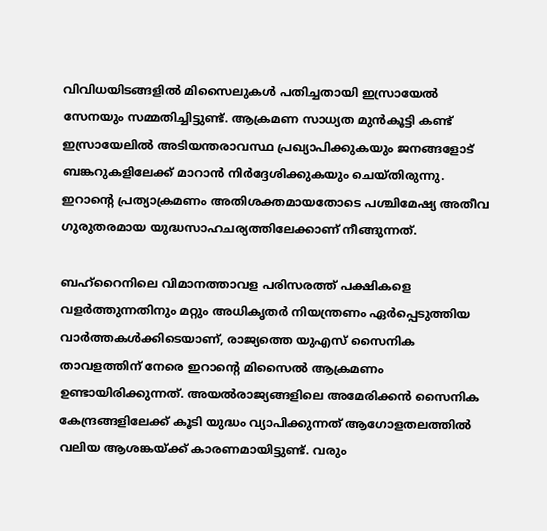വിവിധയിടങ്ങളിൽ മിസൈലുകൾ പതിച്ചതായി ഇസ്രായേൽ സേനയും സമ്മതിച്ചിട്ടുണ്ട്. ആക്രമണ സാധ്യത മുൻകൂട്ടി കണ്ട് ഇസ്രായേലിൽ അടിയന്തരാവസ്ഥ പ്രഖ്യാപിക്കുകയും ജനങ്ങളോട് ബങ്കറുകളിലേക്ക് മാറാൻ നിർദ്ദേശിക്കുകയും ചെയ്തിരുന്നു. ഇറാന്റെ പ്രത്യാക്രമണം അതിശക്തമായതോടെ പശ്ചിമേഷ്യ അതീവ ഗുരുതരമായ യുദ്ധസാഹചര്യത്തിലേക്കാണ് നീങ്ങുന്നത്.

ബഹ്‌റൈനിലെ വിമാനത്താവള പരിസരത്ത് പക്ഷികളെ വളർത്തുന്നതിനും മറ്റും അധികൃതർ നിയന്ത്രണം ഏർപ്പെടുത്തിയ വാർത്തകൾക്കിടെയാണ്, രാജ്യത്തെ യുഎസ് സൈനിക താവളത്തിന് നേരെ ഇറാന്റെ മിസൈൽ ആക്രമണം ഉണ്ടായിരിക്കുന്നത്. അയൽരാജ്യങ്ങളിലെ അമേരിക്കൻ സൈനിക കേന്ദ്രങ്ങളിലേക്ക് കൂടി യുദ്ധം വ്യാപിക്കുന്നത് ആഗോളതലത്തിൽ വലിയ ആശങ്കയ്ക്ക് കാരണമായിട്ടുണ്ട്. വരും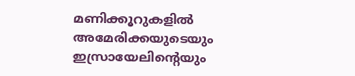മണിക്കൂറുകളിൽ അമേരിക്കയുടെയും ഇസ്രായേലിന്റെയും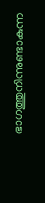ഭാഗത്തുനിന്നുണ്ടാകുന്ന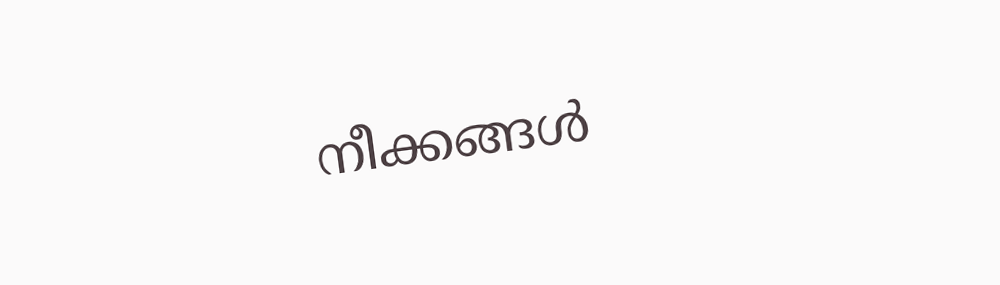നീക്കങ്ങൾ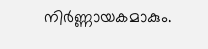നിർണ്ണായകമാകും.